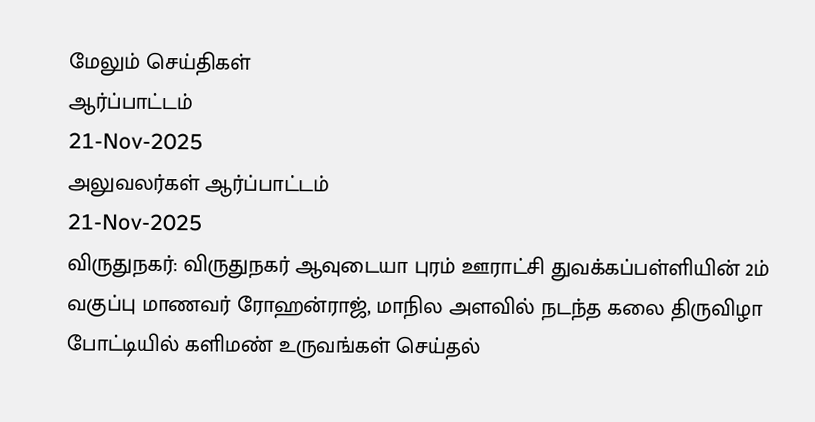மேலும் செய்திகள்
ஆர்ப்பாட்டம்
21-Nov-2025
அலுவலர்கள் ஆர்ப்பாட்டம்
21-Nov-2025
விருதுநகர்: விருதுநகர் ஆவுடையா புரம் ஊராட்சி துவக்கப்பள்ளியின் 2ம் வகுப்பு மாணவர் ரோஹன்ராஜ், மாநில அளவில் நடந்த கலை திருவிழா போட்டியில் களிமண் உருவங்கள் செய்தல்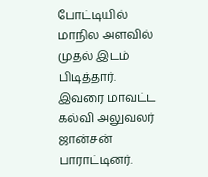போட்டியில் மாநில அளவில் முதல் இடம் பிடித்தார். இவரை மாவட்ட கல்வி அலுவலர் ஜான்சன் பாராட்டினர்.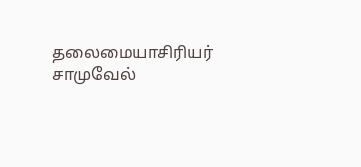தலைமையாசிரியர் சாமுவேல்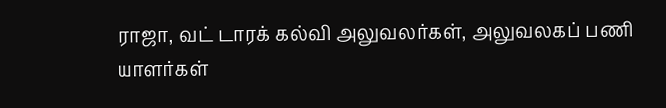ராஜா, வட் டாரக் கல்வி அலுவலர்கள், அலுவலகப் பணி யாளர்கள்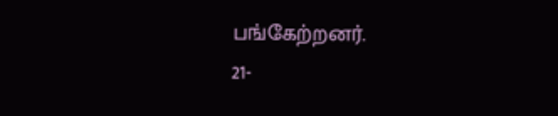பங்கேற்றனர்.
21-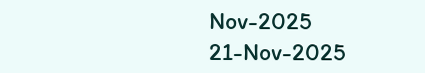Nov-2025
21-Nov-2025